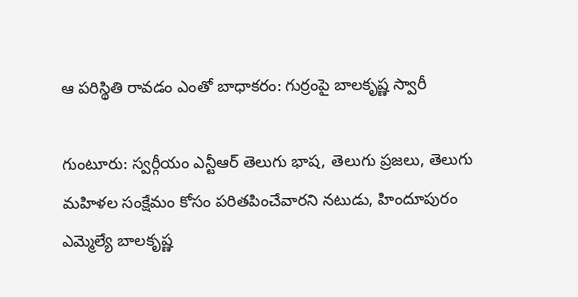ఆ పరిస్థితి రావడం ఎంతో బాధాకరం: గుర్రంపై బాలకృష్ణ స్వారీ

గుంటూరు: స్వర్గీయం ఎన్టీఆర్ తెలుగు భాష, తెలుగు ప్రజలు, తెలుగు మహిళల సంక్షేమం కోసం పరితపించేవారని నటుడు, హిందూపురం ఎమ్మెల్యే బాలకృష్ణ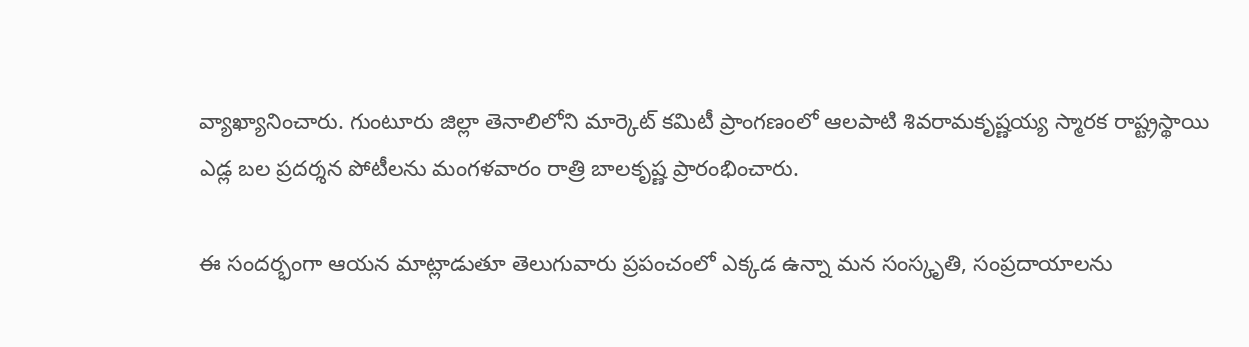వ్యాఖ్యానించారు. గుంటూరు జిల్లా తెనాలిలోని మార్కెట్‌ కమిటీ ప్రాంగణంలో ఆలపాటి శివరామకృష్ణయ్య స్మారక రాష్ట్రస్థాయి ఎడ్ల బల ప్రదర్శన పోటీలను మంగళవారం రాత్రి బాలకృష్ణ ప్రారంభించారు.

ఈ సందర్భంగా ఆయన మాట్లాడుతూ తెలుగువారు ప్రపంచంలో ఎక్కడ ఉన్నా మన సంస్కృతి, సంప్రదాయాలను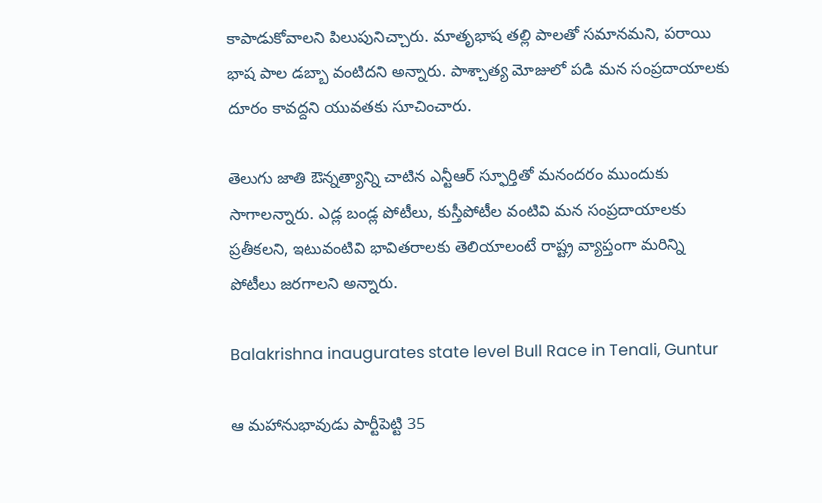కాపాడుకోవాలని పిలుపునిచ్చారు. మాతృభాష తల్లి పాలతో సమానమని, పరాయి భాష పాల డబ్బా వంటిదని అన్నారు. పాశ్చాత్య మోజులో పడి మన సంప్రదాయాలకు దూరం కావద్దని యువతకు సూచించారు.

తెలుగు జాతి ఔన్నత్యాన్ని చాటిన ఎన్టీఆర్‌ స్ఫూర్తితో మనందరం ముందుకు సాగాలన్నారు. ఎడ్ల బండ్ల పోటీలు, కుస్తీపోటీల వంటివి మన సంప్రదాయాలకు ప్రతీకలని, ఇటువంటివి భావితరాలకు తెలియాలంటే రాష్ట్ర వ్యాప్తంగా మరిన్ని పోటీలు జరగాలని అన్నారు.

Balakrishna inaugurates state level Bull Race in Tenali, Guntur

ఆ మహానుభావుడు పార్టీపెట్టి 35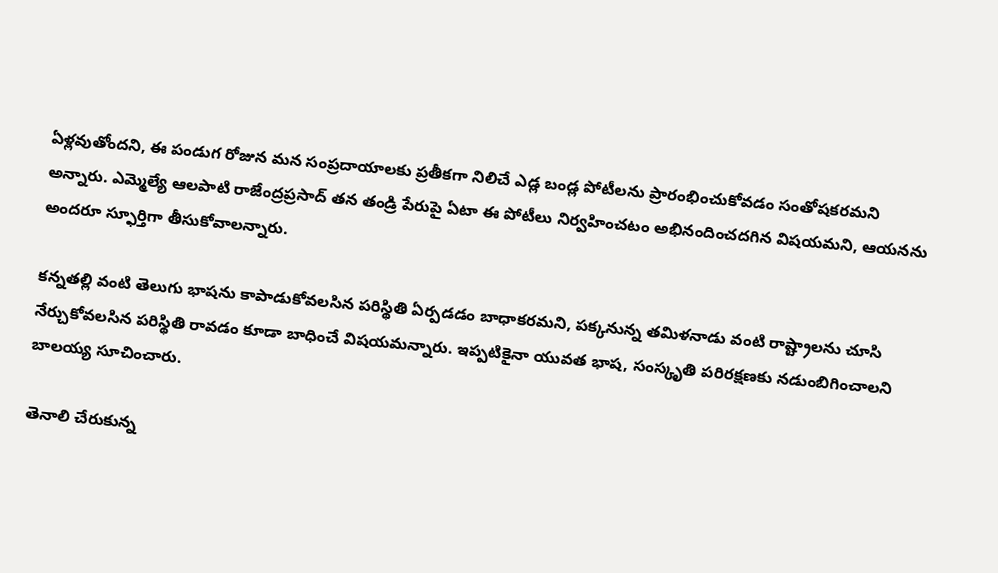ఏళ్లవుతోందని, ఈ పండుగ రోజున మన సంప్రదాయాలకు ప్రతీకగా నిలిచే ఎడ్ల బండ్ల పోటీలను ప్రారంభించుకోవడం సంతోషకరమని అన్నారు. ఎమ్మెల్యే ఆలపాటి రాజేంద్రప్రసాద్‌ తన తండ్రి పేరుపై ఏటా ఈ పోటీలు నిర్వహించటం అభినందించదగిన విషయమని, ఆయనను అందరూ స్ఫూర్తిగా తీసుకోవాలన్నారు.

కన్నతల్లి వంటి తెలుగు భాషను కాపాడుకోవలసిన పరిస్థితి ఏర్పడడం బాధాకరమని, పక్కనున్న తమిళనాడు వంటి రాష్ట్రాలను చూసి నేర్చుకోవలసిన పరిస్థితి రావడం కూడా బాధించే విషయమన్నారు. ఇప్పటికైనా యువత భాష, సంస్కృతి పరిరక్షణకు నడుంబిగించాలని బాలయ్య సూచించారు.

తెనాలి చేరుకున్న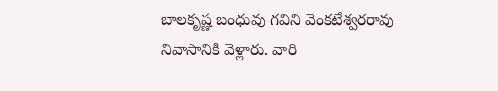బాలకృష్ణ బంధువు గవిని వెంకటేశ్వరరావు నివాసానికి వెళ్లారు. వారి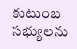కుటుంబ సభ్యులను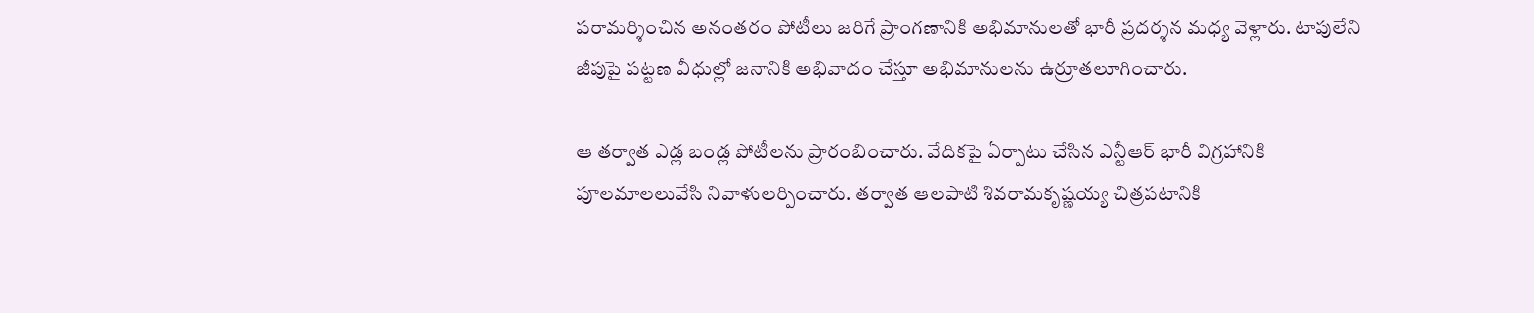పరామర్శించిన అనంతరం పోటీలు జరిగే ప్రాంగణానికి అభిమానులతో భారీ ప్రదర్శన మధ్య వెళ్లారు. టాపులేని జీపుపై పట్టణ వీధుల్లో జనానికి అభివాదం చేస్తూ అభిమానులను ఉర్రూతలూగించారు.

ఆ తర్వాత ఎడ్ల బండ్ల పోటీలను ప్రారంబించారు. వేదికపై ఏర్పాటు చేసిన ఎన్టీఆర్‌ భారీ విగ్రహానికి పూలమాలలువేసి నివాళులర్పించారు. తర్వాత ఆలపాటి శివరామకృష్ణయ్య చిత్రపటానికి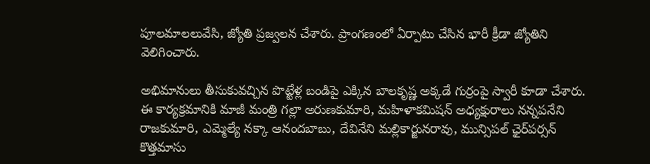పూలమాలలువేసి, జ్యోతి ప్రజ్వలన చేశారు. ప్రాంగణంలో ఏర్పాటు చేసిన భారీ క్రీడా జ్యోతిని వెలిగించారు.

అభిమానులు తీసుకువచ్చిన పొట్టేళ్ల బండిపై ఎక్కిన బాలకృష్ణ అక్కడే గుర్రంపై స్వారీ కూడా చేశారు. ఈ కార్యక్రమానికి మాజీ మంత్రి గల్లా అరుణకుమారి, మహిళాకమిషన్‌ అధ్యక్షురాలు నన్నపనేని రాజకుమారి, ఎమ్మెల్యే నక్కా ఆనందబాబు, దేవినేని మల్లికార్జునరావు, మున్సిపల్‌ ఛైర్‌పర్సన్‌ కొత్తమాసు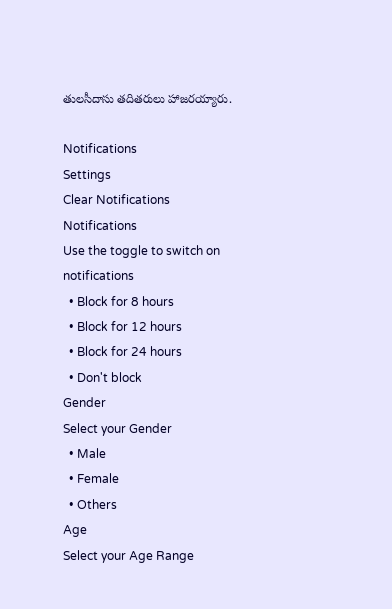తులసీదాసు తదితరులు హాజరయ్యారు.

Notifications
Settings
Clear Notifications
Notifications
Use the toggle to switch on notifications
  • Block for 8 hours
  • Block for 12 hours
  • Block for 24 hours
  • Don't block
Gender
Select your Gender
  • Male
  • Female
  • Others
Age
Select your Age Range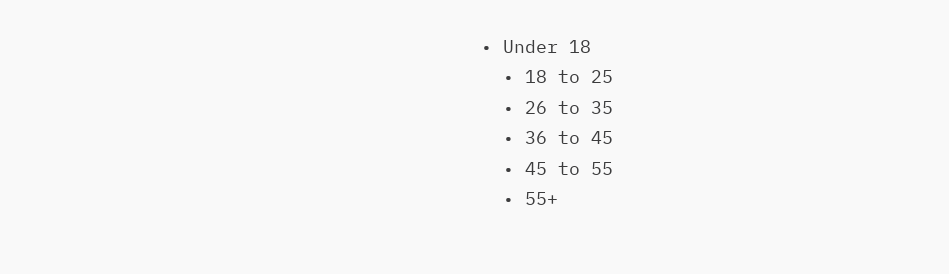• Under 18
  • 18 to 25
  • 26 to 35
  • 36 to 45
  • 45 to 55
  • 55+